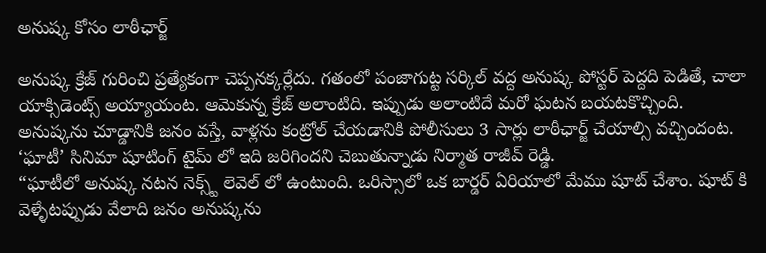అనుష్క కోసం లాఠీఛార్జ్

అనుష్క క్రేజ్ గురించి ప్రత్యేకంగా చెప్పనక్కర్లేదు. గతంలో పంజాగుట్ట సర్కిల్ వద్ద అనుష్క పోస్టర్ పెద్దది పెడితే, చాలా యాక్సిడెంట్స్ అయ్యాయంట. ఆమెకున్న క్రేజ్ అలాంటిది. ఇప్పుడు అలాంటిదే మరో ఘటన బయటకొచ్చింది.
అనుష్కను చూడ్డానికి జనం వస్తే, వాళ్లను కంట్రోల్ చేయడానికి పోలీసులు 3 సార్లు లాఠీఛార్జ్ చేయాల్సి వచ్చిందంట. ‘ఘాటీ’ సినిమా షూటింగ్ టైమ్ లో ఇది జరిగిందని చెబుతున్నాడు నిర్మాత రాజీవ్ రెడ్డి.
“ఘాటీలో అనుష్క నటన నెక్స్ట్ లెవెల్ లో ఉంటుంది. ఒరిస్సాలో ఒక బార్డర్ ఏరియాలో మేము షూట్ చేశాం. షూట్ కి వెళ్ళేటప్పుడు వేలాది జనం అనుష్కను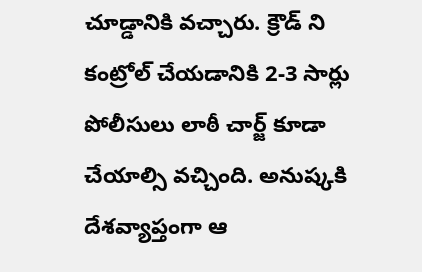చూడ్డానికి వచ్చారు. క్రౌడ్ ని కంట్రోల్ చేయడానికి 2-3 సార్లు పోలీసులు లాఠీ చార్జ్ కూడా చేయాల్సి వచ్చింది. అనుష్కకి దేశవ్యాప్తంగా ఆ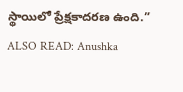స్థాయిలో ప్రేక్షకాదరణ ఉంది.”
ALSO READ: Anushka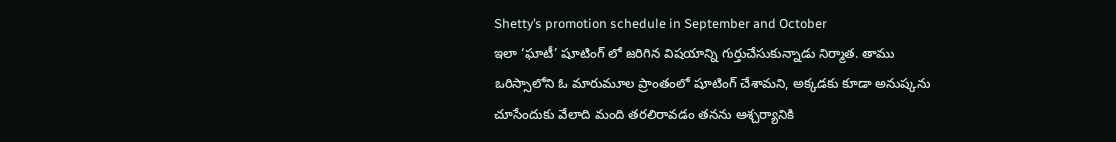Shetty’s promotion schedule in September and October
ఇలా ‘ఘాటీ’ షూటింగ్ లో జరిగిన విషయాన్ని గుర్తుచేసుకున్నాడు నిర్మాత. తాము ఒరిస్సాలోని ఓ మారుమూల ప్రాంతంలో షూటింగ్ చేశామని, అక్కడకు కూడా అనుష్కను చూసేందుకు వేలాది మంది తరలిరావడం తనను ఆశ్చర్యానికి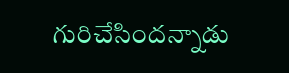గురిచేసిందన్నాడు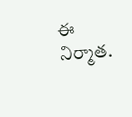ఈ నిర్మాత.